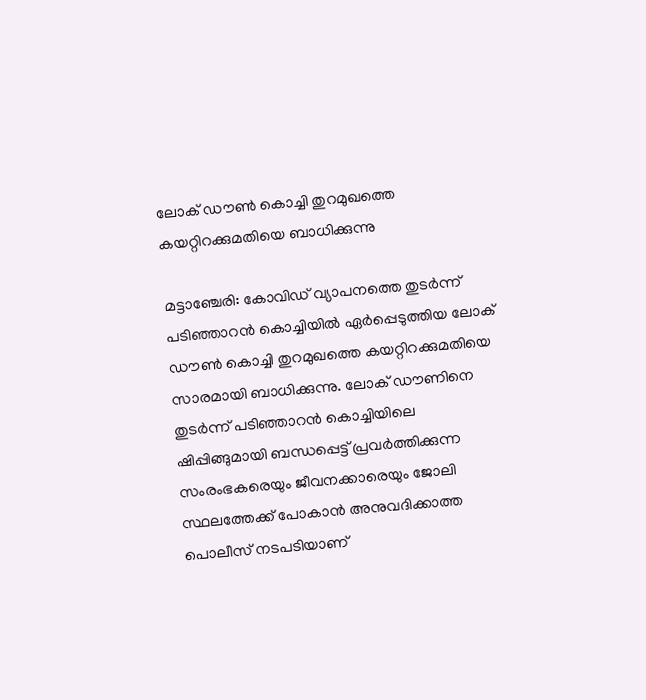ലോക് ഡൗൺ കൊച്ചി തുറമുഖത്തെ കയറ്റിറക്കുമതിയെ ബാധിക്കുന്നു

മട്ടാഞ്ചേരി: കോവിഡ് വ്യാപനത്തെ തുടർന്ന് പടിഞ്ഞാറൻ കൊച്ചിയിൽ ഏർപ്പെടുത്തിയ ലോക് ഡൗൺ കൊച്ചി തുറമുഖത്തെ കയറ്റിറക്കുമതിയെ സാരമായി ബാധിക്കുന്നു. ലോക് ഡൗണിനെ തുടർന്ന് പടിഞ്ഞാറൻ കൊച്ചിയിലെ ഷിപ്പിങ്ങുമായി ബന്ധപ്പെട്ട് പ്രവർത്തിക്കുന്ന സംരംഭകരെയും ജീവനക്കാരെയും ജോലി സ്ഥലത്തേക്ക് പോകാൻ അനുവദിക്കാത്ത പൊലീസ് നടപടിയാണ്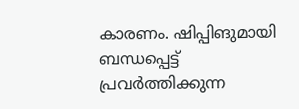കാരണം. ഷിപ്പിങുമായി ബന്ധപ്പെട്ട് പ്രവർത്തിക്കുന്ന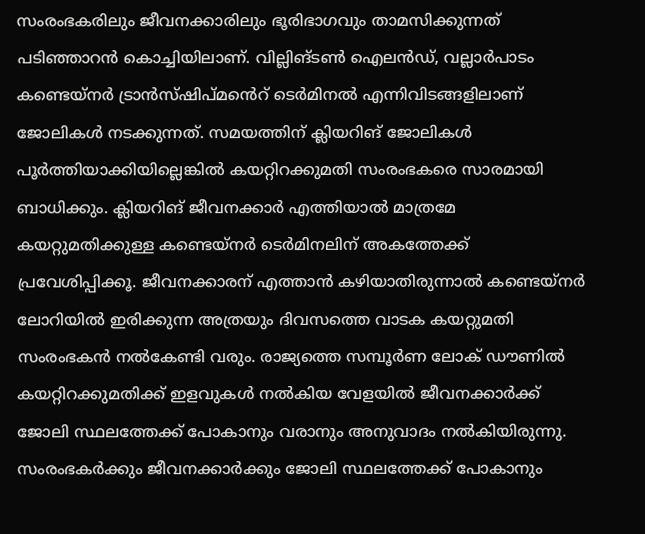സംരംഭകരിലും ജീവനക്കാരിലും ഭൂരിഭാഗവും താമസിക്കുന്നത് പടിഞ്ഞാറൻ കൊച്ചിയിലാണ്. വില്ലിങ്ടൺ ഐലൻഡ്, വല്ലാർപാടം കണ്ടെയ്നർ ട്രാൻസ്ഷിപ്മൻെറ് ടെർമിനൽ എന്നിവിടങ്ങളിലാണ് ജോലികൾ നടക്കുന്നത്. സമയത്തിന് ക്ലിയറിങ് ജോലികൾ പൂർത്തിയാക്കിയില്ലെങ്കിൽ കയറ്റിറക്കുമതി സംരംഭകരെ സാരമായി ബാധിക്കും. ക്ലിയറിങ് ജീവനക്കാർ എത്തിയാൽ മാത്രമേ കയറ്റുമതിക്കുള്ള കണ്ടെയ്നർ ടെർമിനലിന് അകത്തേക്ക് പ്രവേശിപ്പിക്കൂ. ജീവനക്കാരന് എത്താൻ കഴിയാതിരുന്നാൽ കണ്ടെയ്നർ ലോറിയിൽ ഇരിക്കുന്ന അത്രയും ദിവസത്തെ വാടക കയറ്റുമതി സംരംഭകൻ നൽകേണ്ടി വരും. രാജ്യത്തെ സമ്പൂർണ ലോക് ഡൗണിൽ കയറ്റിറക്കുമതിക്ക് ഇളവുകൾ നൽകിയ വേളയിൽ ജീവനക്കാർക്ക് ജോലി സ്ഥലത്തേക്ക് പോകാനും വരാനും അനുവാദം നൽകിയിരുന്നു. സംരംഭകർക്കും ജീവനക്കാർക്കും ജോലി സ്ഥലത്തേക്ക് പോകാനും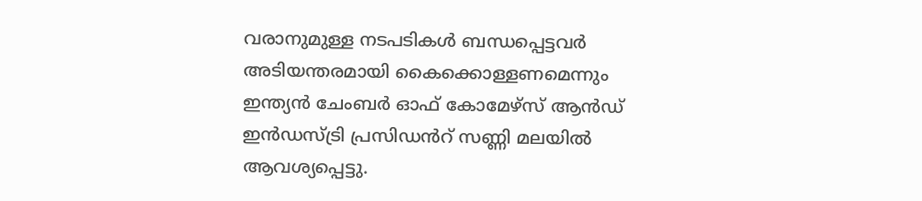വരാനുമുള്ള നടപടികൾ ബന്ധപ്പെട്ടവർ അടിയന്തരമായി കൈക്കൊള്ളണമെന്നും ഇന്ത്യൻ ചേംബർ ഓഫ് കോമേഴ്സ് ആൻഡ് ഇൻഡസ്ട്രി പ്രസിഡൻറ് സണ്ണി മലയിൽ ആവശ്യപ്പെട്ടു.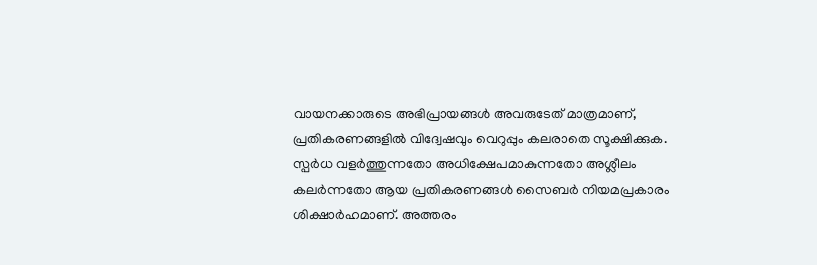വായനക്കാരുടെ അഭിപ്രായങ്ങള്‍ അവരുടേത് മാത്രമാണ്, പ്രതികരണങ്ങളിൽ വിദ്വേഷവും വെറുപ്പും കലരാതെ സൂക്ഷിക്കുക. സ്പർധ വളർത്തുന്നതോ അധിക്ഷേപമാകുന്നതോ അശ്ലീലം കലർന്നതോ ആയ പ്രതികരണങ്ങൾ സൈബർ നിയമപ്രകാരം ശിക്ഷാർഹമാണ്. അത്തരം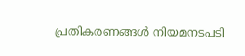പ്രതികരണങ്ങൾ നിയമനടപടി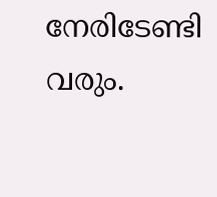നേരിടേണ്ടി വരും.